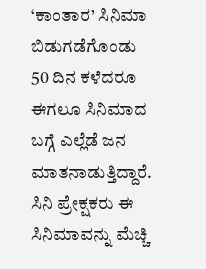‘ಕಾಂತಾರ’ ಸಿನಿಮಾ ಬಿಡುಗಡೆಗೊಂಡು 50 ದಿನ ಕಳೆದರೂ ಈಗಲೂ ಸಿನಿಮಾದ ಬಗ್ಗೆ ಎಲ್ಲೆಡೆ ಜನ ಮಾತನಾಡುತ್ತಿದ್ದಾರೆ. ಸಿನಿ ಪ್ರೇಕ್ಷಕರು ಈ ಸಿನಿಮಾವನ್ನು ಮೆಚ್ಚಿ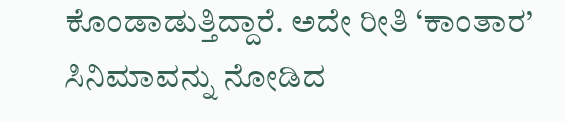ಕೊಂಡಾಡುತ್ತಿದ್ದಾರೆ. ಅದೇ ರೀತಿ ‘ಕಾಂತಾರ’ ಸಿನಿಮಾವನ್ನು ನೋಡಿದ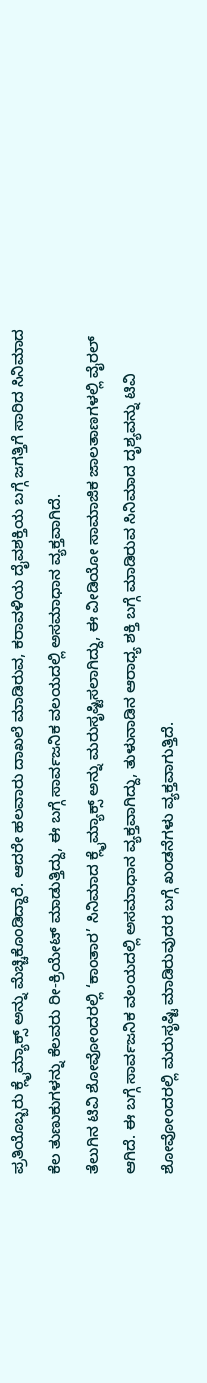ಪ್ರತಿಯೊಬ್ಬರು ಕ್ಲೈಮ್ಯಾಕ್ಸ್ ಅನ್ನು ಮೆಚ್ಚಿಕೊಂಡಿದ್ದಾರೆ. ಆದರೇ ಹಲವಾರು ದಾಖಲೆ ಮಾಡಿರುವ, ಕರಾವಳಿಯ ದೈವಶಕ್ತಿಯ ಬಗ್ಗೆ ಜಗತ್ತಿಗೆ ಸಾರಿದ ಸಿನಿಮಾದ ಕೆಲ ತುಣುಕುಗಳನ್ನು ಕೆಲವರು ರೀ-ಕ್ರಿಯೇಟ್ ಮಾಡುತ್ತಿದ್ದು, ಈ ಬಗ್ಗೆ ಸಾರ್ವಜನಿಕ ವಲಯದಲ್ಲಿ ಅಸಮಾಧಾನ ವ್ಯಕ್ತವಾಗಿದೆ.
ತೆಲುಗಿನ ಟಿವಿ ಶೋವೋಂದರಲ್ಲಿ ‘ಕಾಂತಾರ’ ಸಿನಿಮಾದ ಕ್ಲೈಮ್ಯಾಕ್ಸ್ ಅನ್ನು ಮರುಸೃಷ್ಟಿಸಲಾಗಿದ್ದು, ಈ ವೀಡಿಯೋ ಸಾಮಾಜಿಕ ಜಾಲತಾಣಗಳಲ್ಲಿ ವೈರಲ್ ಆಗಿದೆ. ಈ ಬಗ್ಗೆ ಸಾರ್ವಜನಿಕ ವಲಯದಲ್ಲಿ ಅಸಮಾಧಾನ ವ್ಯಕ್ತವಾಗಿದ್ದು, ತುಳುನಾಡಿನ ಆರಾಧ್ಯ ಶಕ್ತಿ ಬಗ್ಗೆ ಮಾಡಿರುವ ಸಿನಿಮಾದ ದೃಶ್ಯವನ್ನು ಟಿವಿ ಶೋವೋಂದರಲ್ಲಿ ಮರುಸೃಷ್ಟಿ ಮಾಡಿರುವುದರ ಬಗ್ಗೆ ಖಂಡನೆಗಳು ವ್ಯಕ್ತವಾಗುತ್ತಿದೆ.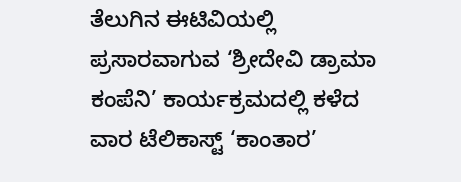ತೆಲುಗಿನ ಈಟಿವಿಯಲ್ಲಿ ಪ್ರಸಾರವಾಗುವ ‘ಶ್ರೀದೇವಿ ಡ್ರಾಮಾ ಕಂಪೆನಿ’ ಕಾರ್ಯಕ್ರಮದಲ್ಲಿ ಕಳೆದ ವಾರ ಟೆಲಿಕಾಸ್ಟ್ ‘ಕಾಂತಾರ’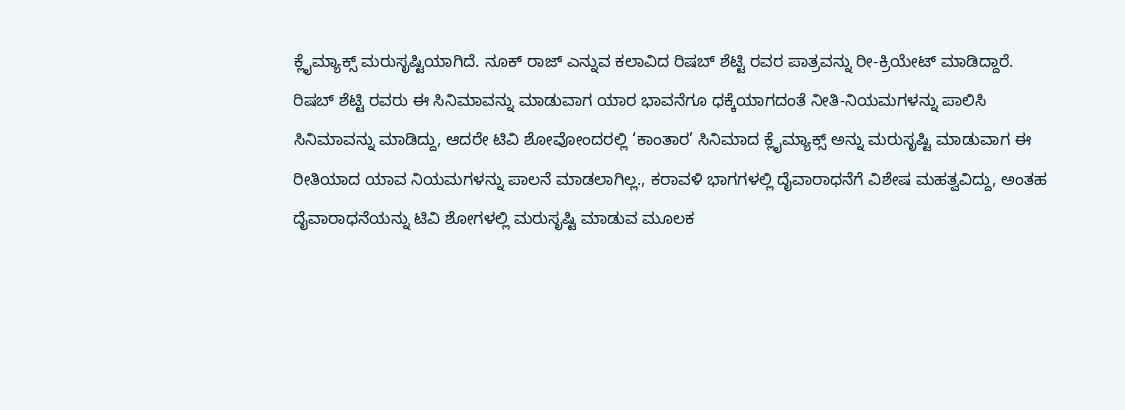ಕ್ಲೈಮ್ಯಾಕ್ಸ್ ಮರುಸೃಷ್ಟಿಯಾಗಿದೆ. ನೂಕ್ ರಾಜ್ ಎನ್ನುವ ಕಲಾವಿದ ರಿಷಬ್ ಶೆಟ್ಟಿ ರವರ ಪಾತ್ರವನ್ನು ರೀ-ಕ್ರಿಯೇಟ್ ಮಾಡಿದ್ದಾರೆ.
ರಿಷಬ್ ಶೆಟ್ಟಿ ರವರು ಈ ಸಿನಿಮಾವನ್ನು ಮಾಡುವಾಗ ಯಾರ ಭಾವನೆಗೂ ಧಕ್ಕೆಯಾಗದಂತೆ ನೀತಿ-ನಿಯಮಗಳನ್ನು ಪಾಲಿಸಿ ಸಿನಿಮಾವನ್ನು ಮಾಡಿದ್ದು, ಆದರೇ ಟಿವಿ ಶೋವೋಂದರಲ್ಲಿ ‘ಕಾಂತಾರ’ ಸಿನಿಮಾದ ಕ್ಲೈಮ್ಯಾಕ್ಸ್ ಅನ್ನು ಮರುಸೃಷ್ಟಿ ಮಾಡುವಾಗ ಈ ರೀತಿಯಾದ ಯಾವ ನಿಯಮಗಳನ್ನು ಪಾಲನೆ ಮಾಡಲಾಗಿಲ್ಲ., ಕರಾವಳಿ ಭಾಗಗಳಲ್ಲಿ ದೈವಾರಾಧನೆಗೆ ವಿಶೇಷ ಮಹತ್ವವಿದ್ದು, ಅಂತಹ ದೈವಾರಾಧನೆಯನ್ನು ಟಿವಿ ಶೋಗಳಲ್ಲಿ ಮರುಸೃಷ್ಟಿ ಮಾಡುವ ಮೂಲಕ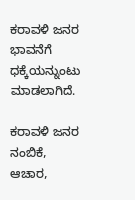ಕರಾವಳಿ ಜನರ ಭಾವನೆಗೆ ಧಕ್ಕೆಯನ್ನುಂಟು ಮಾಡಲಾಗಿದೆ.

ಕರಾವಳಿ ಜನರ ನಂಬಿಕೆ, ಆಚಾರ,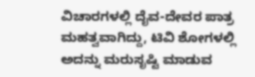ವಿಚಾರಗಳಲ್ಲಿ ದೈವ-ದೇವರ ಪಾತ್ರ ಮಹತ್ವವಾಗಿದ್ದು, ಟಿವಿ ಶೋಗಳಲ್ಲಿ ಅದನ್ನು ಮರುಸೃಷ್ಟಿ ಮಾಡುವ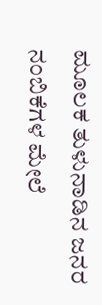ಮೂಲಕ ತುಳುನಾಡಿನ ಜನರ ನಂಬಿಕೆಗಳ ಮೇಲೆ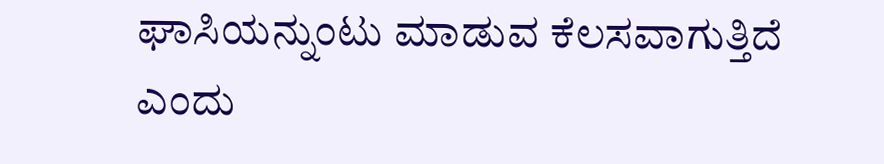ಘಾಸಿಯನ್ನುಂಟು ಮಾಡುವ ಕೆಲಸವಾಗುತ್ತಿದೆ ಎಂದು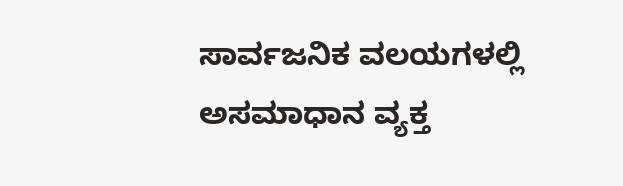ಸಾರ್ವಜನಿಕ ವಲಯಗಳಲ್ಲಿ ಅಸಮಾಧಾನ ವ್ಯಕ್ತ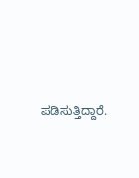ಪಡಿಸುತ್ತಿದ್ದಾರೆ.